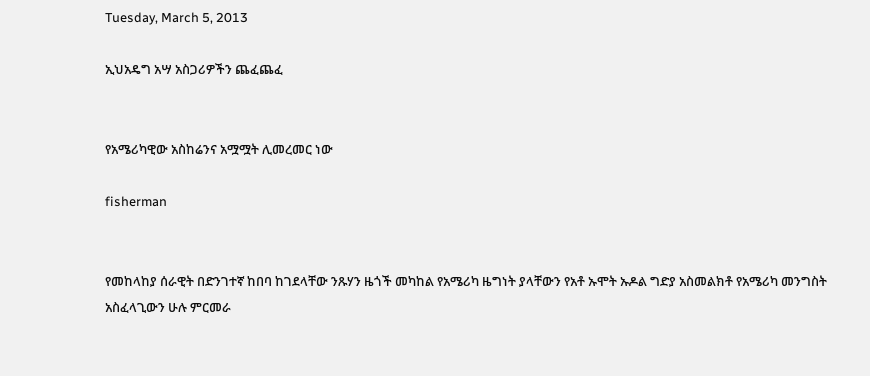Tuesday, March 5, 2013

ኢህአዴግ አሣ አስጋሪዎችን ጨፈጨፈ


የአሜሪካዊው አስከሬንና አሟሟት ሊመረመር ነው

fisherman


የመከላከያ ሰራዊት በድንገተኛ ከበባ ከገደላቸው ንጹሃን ዜጎች መካከል የአሜሪካ ዜግነት ያላቸውን የአቶ ኡሞት ኡዶል ግድያ አስመልክቶ የአሜሪካ መንግስት አስፈላጊውን ሁሉ ምርመራ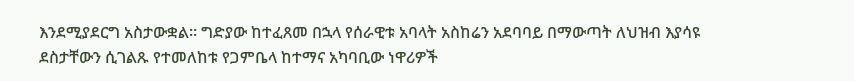እንደሚያደርግ አስታውቋል። ግድያው ከተፈጸመ በኋላ የሰራዊቱ አባላት አስከሬን አደባባይ በማውጣት ለህዝብ እያሳዩ ደስታቸውን ሲገልጹ የተመለከቱ የጋምቤላ ከተማና አካባቢው ነዋሪዎች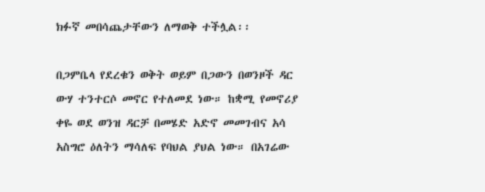ክፉኛ መበሳጨታቸውን ለማወቅ ተችሏል፡፡

በጋምቤላ የደረቁን ወቅት ወይም በጋውን በወንዞች ዳር ውሃ ተንተርሶ መኖር የተለመደ ነው። ከቋሚ የመኖሪያ ቀዬ ወደ ወንዝ ዳርቻ በመሄድ አድኖ መመገብና አሳ አስግሮ ዕለትን ማሳለፍ የባህል ያህል ነው። በአገሬው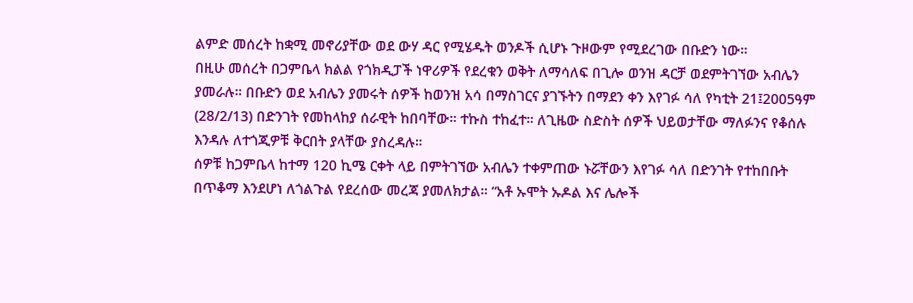ልምድ መሰረት ከቋሚ መኖሪያቸው ወደ ውሃ ዳር የሚሄዱት ወንዶች ሲሆኑ ጉዞውም የሚደረገው በቡድን ነው።
በዚሁ መሰረት በጋምቤላ ክልል የጎክዲፓች ነዋሪዎች የደረቁን ወቅት ለማሳለፍ በጊሎ ወንዝ ዳርቻ ወደምትገኘው አብሌን ያመራሉ። በቡድን ወደ አብሌን ያመሩት ሰዎች ከወንዝ አሳ በማስገርና ያገኙትን በማደን ቀን እየገፉ ሳለ የካቲት 21፤2005ዓም (28/2/13) በድንገት የመከላከያ ሰራዊት ከበባቸው። ተኩስ ተከፈተ። ለጊዜው ስድስት ሰዎች ህይወታቸው ማለፉንና የቆሰሉ እንዳሉ ለተጎጂዎቹ ቅርበት ያላቸው ያስረዳሉ።
ሰዎቹ ከጋምቤላ ከተማ 120 ኪሜ ርቀት ላይ በምትገኘው አብሌን ተቀምጠው ኑሯቸውን እየገፉ ሳለ በድንገት የተከበቡት በጥቆማ እንደሆነ ለጎልጉል የደረሰው መረጃ ያመለክታል። “አቶ ኡሞት ኡዶል እና ሌሎች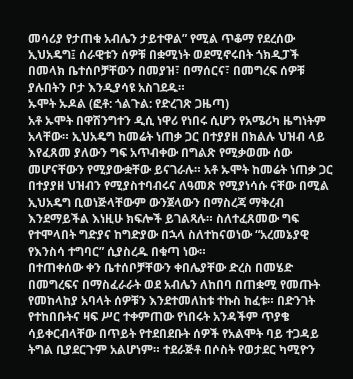መሳሪያ የታጠቁ አብሌን ታይተዋል” የሚል ጥቆማ የደረሰው ኢህአዴግ፤ ሰራዊቱን ሰዎቹ በቋሚነት ወደሚኖሩበት ጎክዲፓች በመላክ ቤተሰቦቻቸውን በመያዝ፣ በማሰርና፣ በመግረፍ ሰዎቹ ያሉበትን ቦታ እንዲያሳዩ አስገደዱ።
ኡሞት ኡዶል (ፎቶ: ጎልጉል: የድረገጽ ጋዜጣ)
አቶ ኡሞት በዋሽንግተን ዲሲ ነዋሪ የነበሩ ሲሆን የአሜሪካ ዜግነትም አላቸው። ኢህአዴግ ከመሬት ነጠቃ ጋር በተያያዘ በክልሉ ህዝብ ላይ እየፈጸመ ያለውን ግፍ አጥብቀው በግልጽ የሚቃወሙ ሰው መሆናቸውን የሚያውቋቸው ይናገራሉ። አቶ ኡሞት ከመሬት ነጠቃ ጋር በተያያዘ ህዝብን የሚያስተባብሩና ለዓመጽ የሚያነሳሱ ናቸው በሚል ኢህአዴግ ቢወነጅላቸውም ውንጀላውን በማስረጃ ማቅረብ እንደማይችል እነዚሁ ክፍሎች ይገልጻሉ። ስለተፈጸመው ግፍ የተሞላበት ግድያና ከግድያው በኋላ ስለተከናወነው “አረመኔያዊ የእንስሳ ተግባር” ሲያስረዱ በቁጣ ነው።
በተጠቀሰው ቀን ቤተሰቦቻቸውን ቀበሌያቸው ድረስ በመሄድ በመግረፍና በማስፈራራት ወደ አብሌን ለከበባ በጠቋሚ የመጡት የመከላከያ አባላት ሰዎቹን እንደተመለከቱ ተኩስ ከፈቱ። በድንገት የተከበቡትና ዛፍ ሥር ተቀምጠው የነበሩት አንዳችም ጥያቄ ሳይቀርብላቸው በጥይት የተደበደቡት ሰዎች የአልሞት ባይ ተጋዳይ ትግል ቢያደርጉም አልሆነም። ተደራጅቶ በሶስት የወታደር ካሚዮን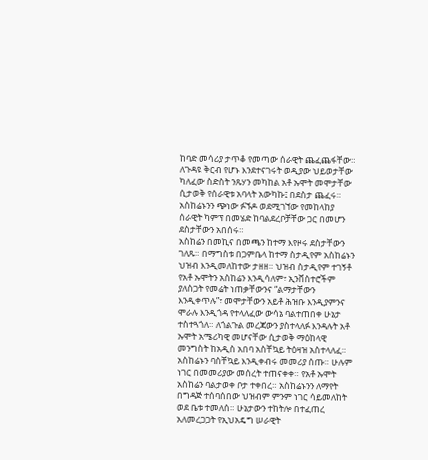ከባድ መሳሪያ ታጥቆ የመጣው ሰራዊት ጨፈጨፋቸው። ለጉዳዩ ቅርብ የሆኑ እንደተናገሩት ወዲያው ህይወታቸው ካለፈው ስድስት ንጹሃን መካከል አቶ ኡሞት መሞታቸው ሲታወቅ የሰራዊቱ አባላት አውካኩ፤ በደስታ ጨፈሩ። አስከሬኑንን ጭነው ፉኙዶ ወደሚገኘው የመከላከያ ሰራዊት ካምፕ በመሄድ ከባልደረቦቻቸው ጋር በመሆን ደስታቸውን አበሰሩ።
አስከሬን በመኪና በመጫን ከተማ እየዞሩ ደስታቸውን ገለጹ። በማግስቱ በጋምቤላ ከተማ ስታዲየም አስከሬኑን ህዝብ እንዲመለከተው ታዘዘ። ህዝብ ስታዲየም ተገኝቶ የአቶ ኡሞትን አስከሬን እንዲሳለም፣ ኢንቨስተሮችም ያለስጋት የመሬት ነጠቃቸውንና “ልማታቸውን እንዲቀጥሉ”፣ መሞታቸውን አይቶ ሕዝቡ እንዲያምንና ሞራሉ እንዲጎዳ የተላለፈው ውሳኔ ባልተጠበቀ ሁኔታ ተስተጓጎለ። ለጎልጉል መረጃውን ያስተላለፉ እንዳሉት አቶ ኡሞት አሜሪካዊ መሆናቸው ሲታወቅ ማዕከላዊ መንግስት ከአዲስ አበባ አስቸኳይ ትዕዛዝ አስተላለፈ። አስከሬኑን ባስቸኳይ እንዲቀብሩ መመሪያ ሰጡ። ሁሉም ነገር በመመሪያው መሰረት ተጠናቀቀ። የአቶ ኡሞት አስከሬን ባልታወቀ ቦታ ተቀበረ። አስከሬኑንን ለማየት በግዳጅ ተሰባሰበው ህዝብም ምንም ነገር ሳይመለከት ወደ ቤቱ ተመለሰ። ሁኔታውን ተከትሎ በተፈጠረ አለመረጋጋት የኢህአዴግ ሠራዊት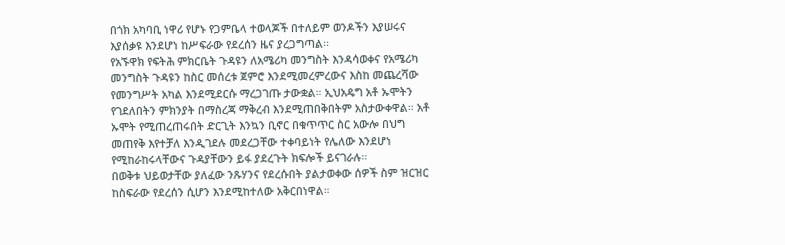በጎክ አካባቢ ነዋሪ የሆኑ የጋምቤላ ተወላጆች በተለይም ወንዶችን እያሠሩና እያሰቃዩ እንደሆነ ከሥፍራው የደረሰን ዜና ያረጋግጣል፡፡
የአኙዋክ የፍትሕ ምክርቤት ጉዳዩን ለአሜሪካ መንግስት እንዳሳወቀና የአሜሪካ መንግስት ጉዳዩን ከስር መሰረቱ ጀምሮ እንደሚመረምረውና እስከ መጨረሻው የመንግሥት አካል እንደሚደርሱ ማረጋገጡ ታውቋል። ኢህአዴግ አቶ ኡሞትን የገደለበትን ምክንያት በማስረጃ ማቅረብ እንደሚጠበቅበትም አስታውቀዋል። አቶ ኡሞት የሚጠረጠሩበት ድርጊት እንኳን ቢኖር በቁጥጥር ስር አውሎ በህግ መጠየቅ እየተቻለ እንዲገደሉ መደረጋቸው ተቀባይነት የሌለው እንደሆነ የሚከራከሩላቸውና ጉዳያቸውን ይፋ ያደረጉት ክፍሎች ይናገራሉ።
በወቅቱ ህይወታቸው ያለፈው ንጹሃንና የደረሱበት ያልታወቀው ሰዎች ስም ዝርዝር ከስፍራው የደረሰን ሲሆን እንደሚከተለው አቅርበነዋል።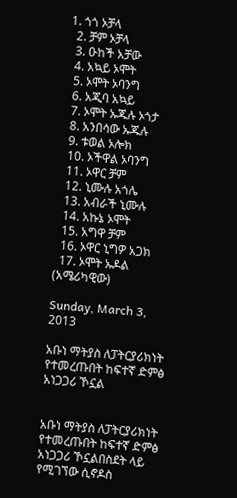1. ጎጎ ኦቻላ
  2. ቻም ኦቻላ
  3. ዑከች አቻው
  4. አኳይ ኦሞት
  5. ኦሞት ኦባንግ
  6. አጂባ አኳይ
  7. ኦሞት ኡጁሉ ኦጎታ
  8. አንበሳው ኡጁሉ
  9. ቱወል ኦሎክ
  10. ኦችዋል ኦባንግ
  11. ኦዋር ቻም
  12. ኒሙሉ አጎሌ
  13. አብራች ኒሙሉ
  14. አኩኔ ኦሞት
  15. አግዋ ቻም
  16. ኦዋር ኒግዎ አጋክ
  17. ኦሞት ኡዶል (አሜሪካዊው)

Sunday, March 3, 2013

አቡነ ማትያስ ለፓትርያሪክነት የተመረጡበት ከፍተኛ ድምፅ አነጋጋሪ ኾኗል


አቡነ ማትያስ ለፓትርያሪክነት የተመረጡበት ከፍተኛ ድምፅ አነጋጋሪ ኾኗልበስደት ላይ የሚገኘው ሲኖዶስ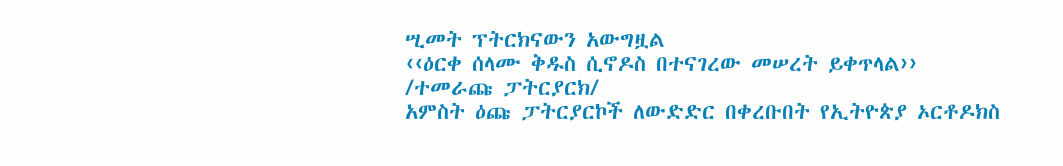ሢመት ፕትርክናውን አውግዟል
‹‹ዕርቀ ሰላሙ ቅዱስ ሲኖዶስ በተናገረው መሠረት ይቀጥላል››
/ተመራጩ ፓትርያርክ/
አምስት ዕጩ ፓትርያርኮች ለውድድር በቀረቡበት የኢትዮጵያ ኦርቶዶክስ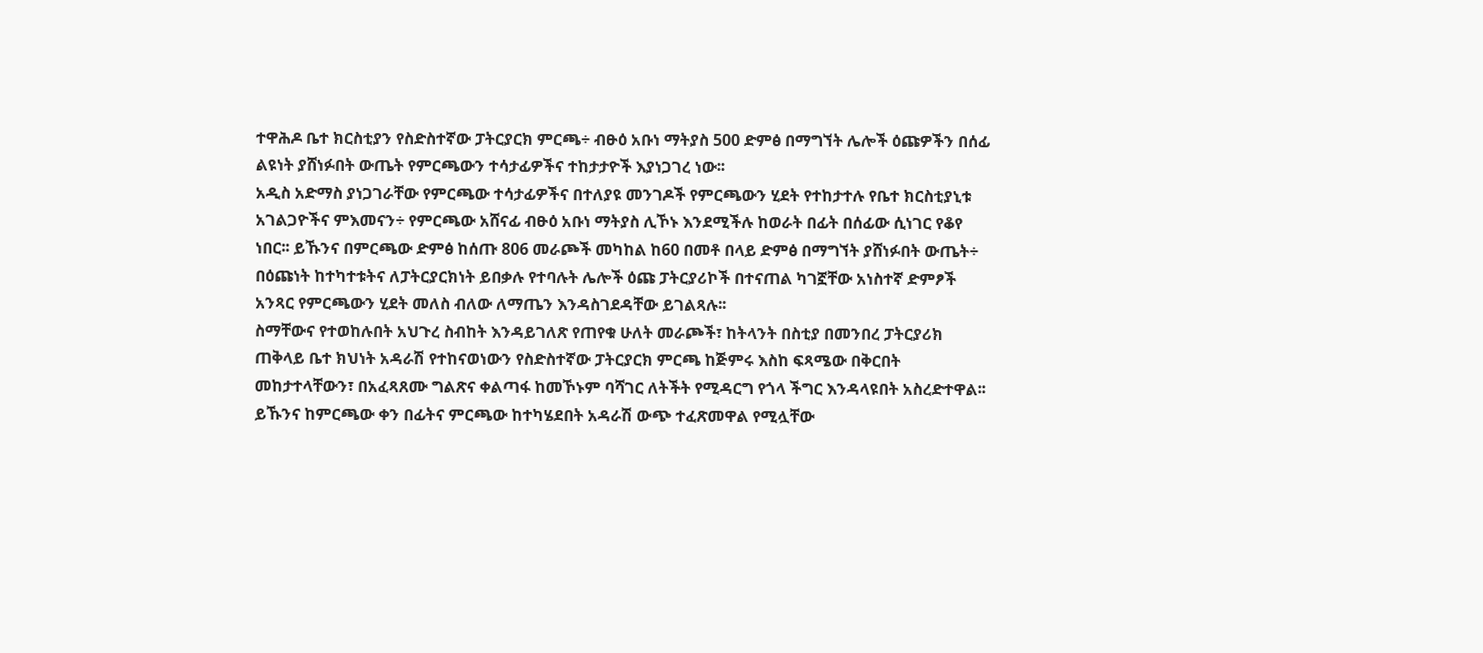ተዋሕዶ ቤተ ክርስቲያን የስድስተኛው ፓትርያርክ ምርጫ÷ ብፁዕ አቡነ ማትያስ 500 ድምፅ በማግኘት ሌሎች ዕጩዎችን በሰፊ ልዩነት ያሸነፉበት ውጤት የምርጫውን ተሳታፊዎችና ተከታታዮች እያነጋገረ ነው፡፡
አዲስ አድማስ ያነጋገራቸው የምርጫው ተሳታፊዎችና በተለያዩ መንገዶች የምርጫውን ሂደት የተከታተሉ የቤተ ክርስቲያኒቱ አገልጋዮችና ምእመናን÷ የምርጫው አሸናፊ ብፁዕ አቡነ ማትያስ ሊኾኑ እንደሚችሉ ከወራት በፊት በሰፊው ሲነገር የቆየ ነበር፡፡ ይኹንና በምርጫው ድምፅ ከሰጡ 806 መራጮች መካከል ከ60 በመቶ በላይ ድምፅ በማግኘት ያሸነፉበት ውጤት÷ በዕጩነት ከተካተቱትና ለፓትርያርክነት ይበቃሉ የተባሉት ሌሎች ዕጩ ፓትርያሪኮች በተናጠል ካገኟቸው አነስተኛ ድምፆች አንጻር የምርጫውን ሂደት መለስ ብለው ለማጤን እንዳስገደዳቸው ይገልጻሉ፡፡
ስማቸውና የተወከሉበት አህጉረ ስብከት እንዳይገለጽ የጠየቁ ሁለት መራጮች፣ ከትላንት በስቲያ በመንበረ ፓትርያሪክ ጠቅላይ ቤተ ክህነት አዳራሽ የተከናወነውን የስድስተኛው ፓትርያርክ ምርጫ ከጅምሩ እስከ ፍጻሜው በቅርበት መከታተላቸውን፣ በአፈጻጸሙ ግልጽና ቀልጣፋ ከመኾኑም ባሻገር ለትችት የሚዳርግ የጎላ ችግር እንዳላዩበት አስረድተዋል፡፡ ይኹንና ከምርጫው ቀን በፊትና ምርጫው ከተካሄደበት አዳራሽ ውጭ ተፈጽመዋል የሚሏቸው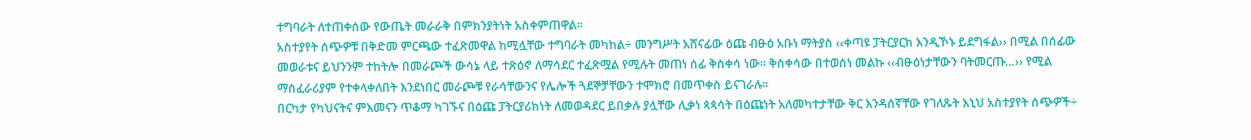ተግባራት ለተጠቀሰው የውጤት መራራቅ በምክንያትነት አስቀምጠዋል፡፡
አስተያየት ሰጭዎቹ በቅድመ ምርጫው ተፈጽመዋል ከሚሏቸው ተግባራት መካከል÷ መንግሥት አሸናፊው ዕጩ ብፁዕ አቡነ ማትያስ ‹‹ቀጣዩ ፓትርያርክ እንዲኾኑ ይደግፋል›› በሚል በሰፊው መወራቱና ይህንንም ተከትሎ በመራጮች ውሳኔ ላይ ተጽዕኖ ለማሳደር ተፈጽሟል የሚሉት መጠነ ሰፊ ቅስቀሳ ነው፡፡ ቅስቀሳው በተወሰነ መልኩ ‹‹ብፁዕነታቸውን ባትመርጡ…›› የሚል ማስፈራሪያም የተቀላቀለበት እንደነበር መራጮቹ የራሳቸውንና የሌሎች ጓደኞቻቸውን ተሞክሮ በመጥቀስ ይናገራሉ፡፡
በርካታ የካህናትና ምእመናን ጥቆማ ካገኙና በዕጩ ፓትርያሪክነት ለመወዳደር ይበቃሉ ያሏቸው ሊቃነ ጳጳሳት በዕጩነት አለመካተታቸው ቅር እንዳሰኛቸው የገለጹት እኒህ አስተያየት ሰጭዎች÷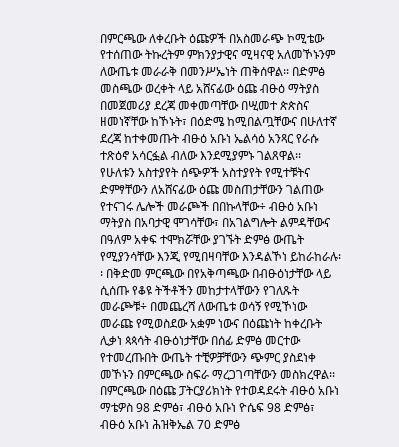በምርጫው ለቀረቡት ዕጩዎች በአስመራጭ ኮሚቴው የተሰጠው ትኩረትም ምክንያታዊና ሚዛናዊ አለመኾኑንም ለውጤቱ መራራቅ በመንሥኤነት ጠቅሰዋል፡፡ በድምፅ መስጫው ወረቀት ላይ አሸናፊው ዕጩ ብፁዕ ማትያስ በመጀመሪያ ደረጃ መቀመጣቸው በሢመተ ጵጵስና ዘመነኛቸው ከኾኑት፣ በዕድሜ ከሚበልጧቸውና በሁለተኛ ደረጃ ከተቀመጡት ብፁዕ አቡነ ኤልሳዕ አንጻር የራሱ ተጽዕኖ አሳርፏል ብለው እንደሚያምኑ ገልጸዋል፡፡
የሁለቱን አስተያየት ሰጭዎች አስተያየት የሚተቹትና ድምፃቸውን ለአሸናፊው ዕጩ መስጠታቸውን ገልጠው የተናገሩ ሌሎች መራጮች በበኩላቸው÷ ብፁዕ አቡነ ማትያስ በአባታዊ ሞገሳቸው፣ በአገልግሎት ልምዳቸውና በዓለም አቀፍ ተሞክሯቸው ያገኙት ድምፅ ውጤት የሚያንሳቸው እንጂ የሚበዛባቸው እንዳልኾነ ይከራከራሉ፡፡ በቅድመ ምርጫው በየአቅጣጫው በብፁዕነታቸው ላይ ሲሰጡ የቆዩ ትችቶችን መከታተላቸውን የገለጹት መራጮቹ÷ በመጨረሻ ለውጤቱ ወሳኝ የሚኾነው መራጩ የሚወስደው አቋም ነውና በዕጩነት ከቀረቡት ሊቃነ ጳጳሳት ብፁዕነታቸው በሰፊ ድምፅ መርተው የተመረጡበት ውጤት ተቺዎቻቸውን ጭምር ያስደነቀ መኾኑን በምርጫው ስፍራ ማረጋገጣቸውን መስክረዋል፡፡
በምርጫው በዕጩ ፓትርያሪክነት የተወዳደሩት ብፁዕ አቡነ ማቴዎስ 98 ድምፅ፣ ብፁዕ አቡነ ዮሴፍ 98 ድምፅ፣ ብፁዕ አቡነ ሕዝቅኤል 70 ድምፅ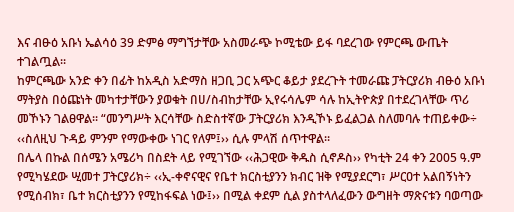እና ብፁዕ አቡነ ኤልሳዕ 39 ድምፅ ማግኘታቸው አስመራጭ ኮሚቴው ይፋ ባደረገው የምርጫ ውጤት ተገልጧል፡፡
ከምርጫው አንድ ቀን በፊት ከአዲስ አድማስ ዘጋቢ ጋር አጭር ቆይታ ያደረጉት ተመራጩ ፓትርያሪክ ብፁዕ አቡነ ማትያስ በዕጩነት መካተታቸውን ያወቁት በሀ/ስብከታቸው ኢየሩሳሌም ሳሉ ከኢትዮጵያ በተደረገላቸው ጥሪ መኾኑን ገልፀዋል፡፡ “መንግሥት እርሳቸው ስድስተኛው ፓትርያሪክ እንዲኾኑ ይፈልጋል ስለመባሉ ተጠይቀው÷ ‹‹ስለዚህ ጉዳይ ምንም የማውቀው ነገር የለም፤›› ሲሉ ምላሽ ሰጥተዋል፡፡
በሌላ በኩል በሰሜን አሜሪካ በስደት ላይ የሚገኘው ‹‹ሕጋዊው ቅዱስ ሲኖዶስ›› የካቲት 24 ቀን 2005 ዓ.ም የሚካሄደው ሢመተ ፓትርያሪክ÷ ‹‹ኢ-ቀኖናዊና የቤተ ክርስቲያንን ክብር ዝቅ የሚያደርግ፣ ሥርዐተ አልበኝነትን የሚሰብክ፣ ቤተ ክርስቲያንን የሚከፋፍል ነው፤›› በሚል ቀደም ሲል ያስተላለፈውን ውግዘት ማጽናቱን ባወጣው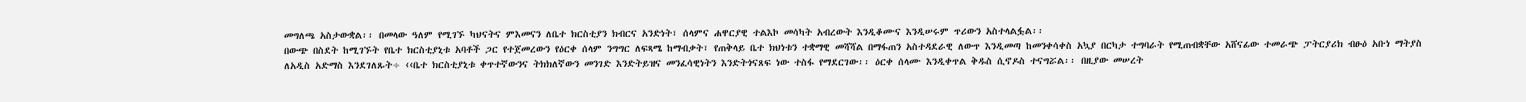መግለጫ አስታውቋል፡፡ በመላው ዓለም የሚገኙ ካህናትና ምእመናን ለቤተ ክርስቲያን ክብርና አንድነት፣ ሰላምና ሐዋርያዊ ተልእኮ መሳካት አብረውት እንዲቆሙና እንዲሠሩም ጥሪውን አስተላልፏል፡፡
በውጭ በስደት ከሚገኙት የቤተ ክርስቲያኒቱ አባቶች ጋር የተጀመረውን የዕርቀ ሰላም ንግግር ለፍጻሜ ከማብቃት፣ የጠቅላይ ቤተ ክህነቱን ተቋማዊ መሻሻል በማፋጠን አስተዳደራዊ ለውጥ እንዲመጣ ከመንቀሳቀስ አኳያ በርካታ ተግባራት የሚጠብቋቸው አሸናፊው ተመራጭ ፓትርያሪክ ብፁዕ አቡነ ማትያስ ለአዲስ አድማስ እንደገለጹት÷ ‹‹ቤተ ክርስቲያኒቱ ቀጥተኛውንና ትክክለኛውን መንገድ እንድትይዝና መንፈሳዊነትን እንድትጎናጸፍ ነው ተስፋ የማደርገው፡፡ ዕርቀ ሰላሙ እንዲቀጥል ቅዱስ ሲኖዶስ ተናግሯል፡፡ በዚያው መሠረት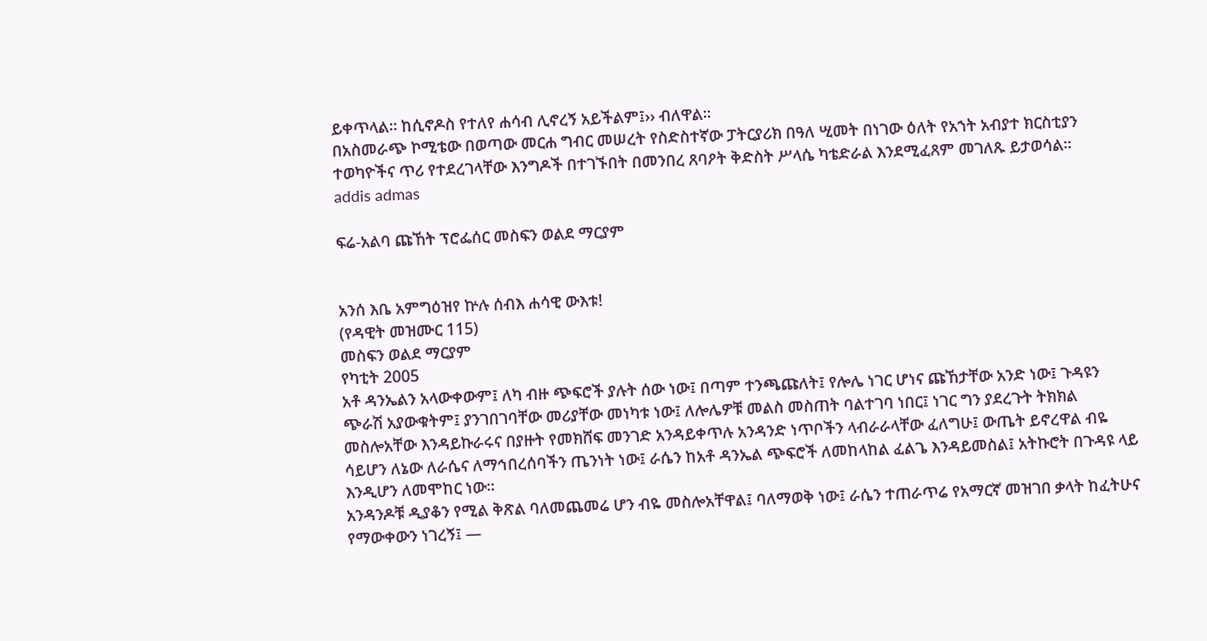ይቀጥላል፡፡ ከሲኖዶስ የተለየ ሐሳብ ሊኖረኝ አይችልም፤›› ብለዋል፡፡
በአስመራጭ ኮሚቴው በወጣው መርሐ ግብር መሠረት የስድስተኛው ፓትርያሪክ በዓለ ሢመት በነገው ዕለት የአኀት አብያተ ክርስቲያን ተወካዮችና ጥሪ የተደረገላቸው እንግዶች በተገኙበት በመንበረ ጸባዖት ቅድስት ሥላሴ ካቴድራል እንደሚፈጸም መገለጹ ይታወሳል፡፡
addis admas

ፍሬ-አልባ ጩኸት ፕሮፌሰር መስፍን ወልደ ማርያም


አንሰ እቤ አምግዕዝየ ኵሉ ሰብእ ሐሳዊ ውእቱ!
(የዳዊት መዝሙር 115)
መስፍን ወልደ ማርያም
የካቲት 2005
አቶ ዳንኤልን አላውቀውም፤ ለካ ብዙ ጭፍሮች ያሉት ሰው ነው፤ በጣም ተንጫጩለት፤ የሎሌ ነገር ሆነና ጩኸታቸው አንድ ነው፤ ጉዳዩን ጭራሽ አያውቁትም፤ ያንገበገባቸው መሪያቸው መነካቱ ነው፤ ለሎሌዎቹ መልስ መስጠት ባልተገባ ነበር፤ ነገር ግን ያደረጉት ትክክል መስሎአቸው እንዳይኩራሩና በያዙት የመክሸፍ መንገድ አንዳይቀጥሉ አንዳንድ ነጥቦችን ላብራራላቸው ፈለግሁ፤ ውጤት ይኖረዋል ብዬ ሳይሆን ለኔው ለራሴና ለማኅበረሰባችን ጤንነት ነው፤ ራሴን ከአቶ ዳንኤል ጭፍሮች ለመከላከል ፈልጌ እንዳይመስል፤ አትኩሮት በጉዳዩ ላይ እንዲሆን ለመሞከር ነው።
አንዳንዶቹ ዲያቆን የሚል ቅጽል ባለመጨመሬ ሆን ብዬ መስሎአቸዋል፤ ባለማወቅ ነው፤ ራሴን ተጠራጥሬ የአማርኛ መዝገበ ቃላት ከፈትሁና የማውቀውን ነገረኝ፤ —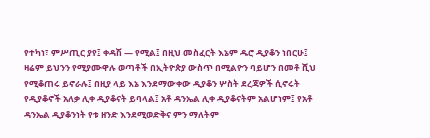የተካነ፣ ምሥጢር ያየ፤ ቀዳሽ — የሚል፤ በዚህ መስፈርት እኔም ዱሮ ዲያቆን ነበርሁ፤ ዛሬም ይህንን የሚያሙዋሉ ወጣቶች በኢትዮጵያ ውስጥ በሚልዮን ባይሆን በመቶ ሺህ የሚቆጠሩ ይኖራሉ፤ በዚያ ላይ እኔ እንደማውቀው ዲያቆን ሦስት ደረጃዎች ሲኖሩት የዲያቆኖች አለቃ ሊቀ ዲያቆናት ይባላል፤ አቶ ዳንኤል ሊቀ ዲያቆናትም አልሆነም፤ የአቶ ዳንኤል ዲያቆንነት የቱ ዘንድ እንደሚወድቅና ምን ማለትም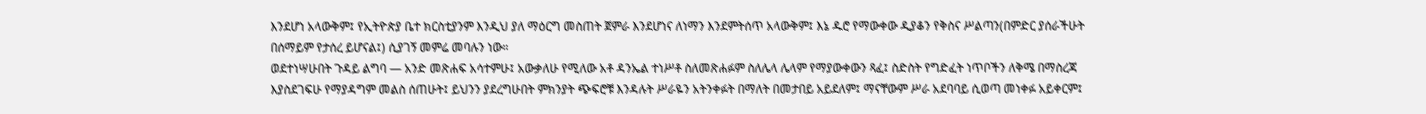እንደሆነ አላውቅም፤ የኢትዮጵያ ቤተ ክርስቲያንም እንዲህ ያለ ማዕርግ መስጠት ጀምራ እንደሆነና ለነማን እንደምትሰጥ አላውቅም፤ እኔ ዱሮ የማውቀው ዲያቆን የቅስና ሥልጣን(በምድር ያሰራችሁት በሰማይም የታሰረ ይሆናል፤) ሲያገኝ መምሬ መባሉን ነው።
ወደተነሣሁበት ጉዳይ ልግባ — አንድ መጽሐፍ አሳተምሁ፤ አውቃለሁ የሚለው አቶ ዳንኤል ተነሥቶ ስለመጽሐፉም ስለሌላ ሌላም የማያውቀውን ጻፈ፤ ስድስት የግድፈት ነጥቦችን ለቅሜ በማስረጃ እያስደገፍሁ የማያዳግም መልስ ሰጠሁት፤ ይህንን ያደረግሁበት ምክንያት ጭፍሮቹ እንዳሉት ሥራዬን አትንቀፉት በማለት በመታበይ አይደለም፤ ማናቸውም ሥራ አደባባይ ሲወጣ መነቀፉ አይቀርም፤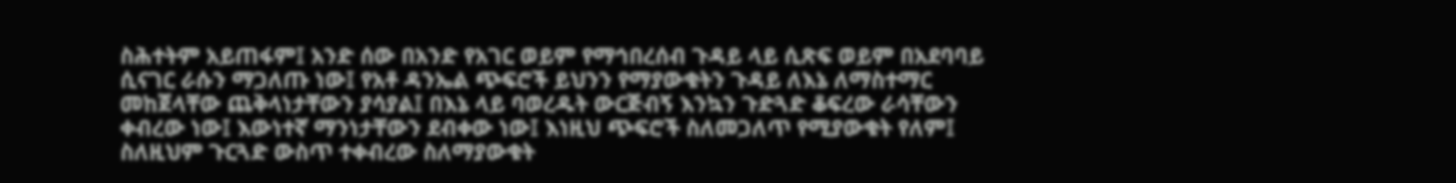ስሕተትም አይጠፋም፤ አንድ ሰው በአንድ የአገር ወይም የማኅበረሰብ ጉዳይ ላይ ሲጽፍ ወይም በአደባባይ ሲናገር ራሱን ማጋለጡ ነው፤ የአቶ ዳንኤል ጭፍሮች ይህንን የማያውቁትን ጉዳይ ለእኔ ለማስተማር መከጀላቸው ጨቅላነታቸውን ያሳያል፤ በእኔ ላይ ባወረዱት ውርጅብኝ እንኳን ጉድጓድ ቆፍረው ራሳቸውን ቀብረው ነው፤ እውነተኛ ማንነታቸውን ደብቀው ነው፤ እነዚህ ጭፍሮች ስለመጋለጥ የሚያውቁት የለም፤ ስለዚህም ጉርጓድ ውስጥ ተቀብረው ስለማያውቁት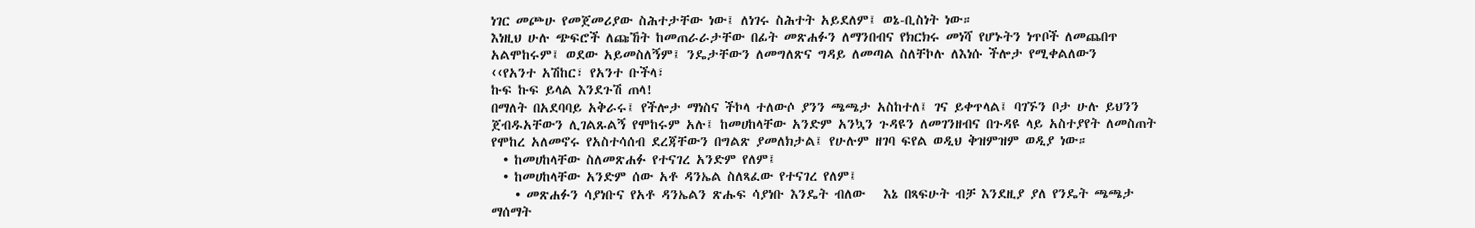ነገር መጮሁ የመጀመሪያው ስሕተታቸው ነው፤ ለነገሩ ስሕተት አይደለም፤ ወኔ-ቢስነት ነው።
እነዚህ ሁሉ ጭፍሮች ለጩኸት ከመጠራራታቸው በፊት መጽሐፉን ለማንበብና የክርክሩ መነሻ የሆኑትን ነጥቦች ለመጨበጥ አልሞከሩም፤ ወደው አይመስለኝም፤ ንዴታቸውን ለመግለጽና ግዳይ ለመጣል ስለቸኮሉ ለእነሱ ችሎታ የሚቀልለውን
‹‹የአንተ አሽከር፣ የአንተ ቡችላ፣
ኩፍ ኩፍ ይላል እንደጉሽ ጠላ!
በማለት በአደባባይ አቅራሩ፤ የችሎታ ማነስና ችኮላ ተለውሶ ያንን ጫጫታ አስከተለ፤ ገና ይቀጥላል፤ ባገኙን ቦታ ሁሉ ይህንን ጀብዱአቸውን ሊገልጹልኝ የሞከሩም አሉ፤ ከመሀከላቸው አንድም አንኳን ጉዳዩን ለመገንዘብና በጉዳዩ ላይ አስተያየት ለመስጠት የሞከረ አለመኖሩ የአስተሳሰብ ደረጃቸውን በግልጽ ያመለክታል፤ የሁሉም ዘገባ ፍየል ወዲህ ቅዝምዝም ወዲያ ነው።
  • ከመሀከላቸው ስለመጽሐፉ የተናገረ አንድም የለም፤
  • ከመሀከላቸው አንድም ሰው አቶ ዳንኤል ስለጻፈው የተናገረ የለም፤
    • መጽሐፉን ሳያነቡና የአቶ ዳንኤልን ጽሑፍ ሳያነቡ እንዴት ብለው   እኔ በጻፍሁት ብቻ እንደዚያ ያለ የንዴት ጫጫታ ማሰማት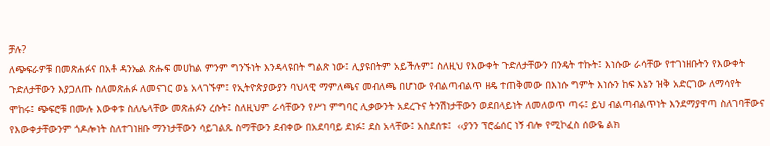ቻሉ?
ለጭፍራዎቹ በመጽሐፉና በአቶ ዳንኤል ጽሑፍ መሀከል ምንም ግንኙነት እንዳላዩበት ግልጽ ነው፤ ሊያዩበትም አይችሉም፤ ስለዚህ የእውቀት ጉድለታቸውን በንዴት ተኩት፤ እነሱው ራሳቸው የተገነዘቡትን የእውቀት ጉድለታቸውን እያጋለጡ ስለመጽሐፉ ለመናገር ወኔ አላገኙም፤ የኢትዮጵያውያን ባህላዊ ማምለጫና መብለጫ በሆነው የብልጣብልጥ ዘዴ ተጠቅመው በእነሱ ግምት እነሱን ከፍ እኔን ዝቅ አድርገው ለማሳየት ሞከሩ፤ ጭፍሮቹ በሙሉ እውቀቱ ስለሌላቸው መጽሐፉን ረሱት፤ ስለዚህም ራሳቸውን የሥነ ምግባር ሊቃውንት አደረጉና ትንሽነታቸውን ወደበላይነት ለመለወጥ ጣሩ፤ ይህ ብልጣብልጥነት እንደማያዋጣ ስለገባቸውና የእውቀታቸውንም ጎዶሎነት ስለተገነዘቡ ማንነታቸውን ሳይገልጹ ስማቸውን ደብቀው በአደባባይ ደነፉ፤ ደስ አላቸው፤ አስደሰቱ፤  ‹‹ያንን ፕሮፌሰር ነኝ ብሎ የሚኮፈስ ሰውዬ ልክ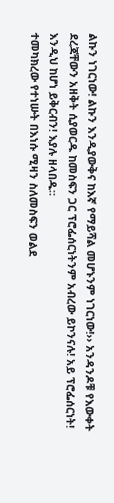ልኩን ነገርነው! ልኩን እንዲያውቅና ከእኛ የማይሻል መሆኑንም ነገርነው!›› አንዳንዶቹ የእውቀት ደረጃቸውን አዘቅት ሲያወርዱ ከመስፍን ጋር ፕሮፌሰርነትንም አብረው ይኮንናሉ! አይ ፕሮፌሰርነት! እንዲህ ከሆነ ይቅርብን! እያሉ ዘላበዱ።
ተመካክረው የተነሡት በእነሱ ሚዛን ስለመስፍን ወልደ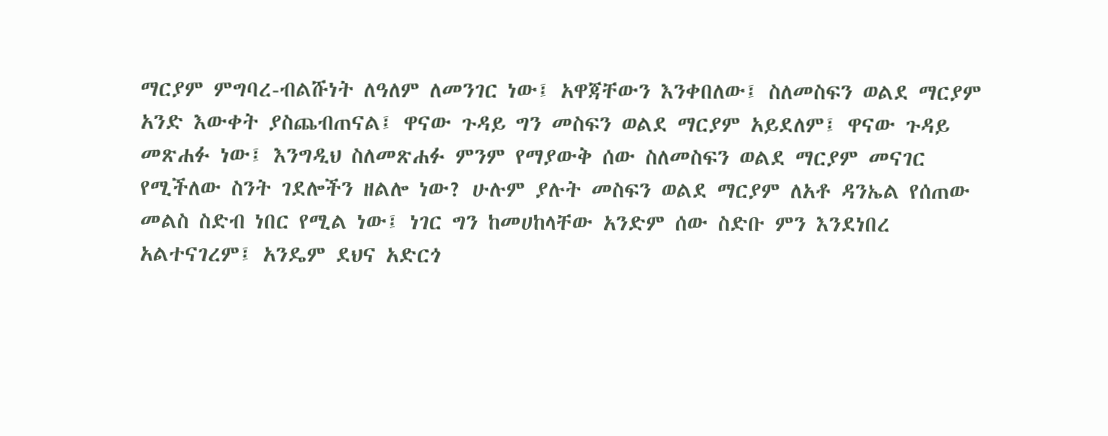ማርያም ምግባረ-ብልሹነት ለዓለም ለመንገር ነው፤ አዋጃቸውን እንቀበለው፤ ስለመስፍን ወልደ ማርያም አንድ እውቀት ያስጨብጠናል፤ ዋናው ጉዳይ ግን መስፍን ወልደ ማርያም አይደለም፤ ዋናው ጉዳይ መጽሐፉ ነው፤ እንግዲህ ስለመጽሐፉ ምንም የማያውቅ ሰው ስለመስፍን ወልደ ማርያም መናገር የሚችለው ስንት ገደሎችን ዘልሎ ነው? ሁሉም ያሉት መስፍን ወልደ ማርያም ለአቶ ዳንኤል የሰጠው መልስ ስድብ ነበር የሚል ነው፤ ነገር ግን ከመሀከላቸው አንድም ሰው ስድቡ ምን እንደነበረ አልተናገረም፤ አንዴም ደህና አድርጎ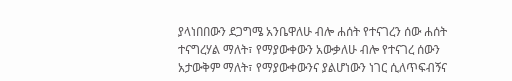ያላነበበውን ደጋግሜ አንቤዋለሁ ብሎ ሐሰት የተናገረን ሰው ሐሰት ተናግረሃል ማለት፣ የማያውቀውን አውቃለሁ ብሎ የተናገረ ሰውን አታውቅም ማለት፣ የማያውቀውንና ያልሆነውን ነገር ሲለጥፍብኝና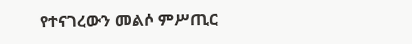የተናገረውን መልሶ ምሥጢር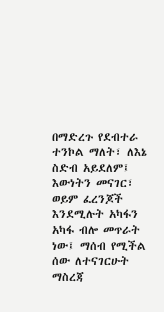በማድረጉ የደብተራ ተንኮል ማለት፣ ለእኔ ስድብ አይደለም፤ እውነትን መናገር፣ ወይም ፈረንጆች እንደሚሉት አካፋን አካፋ ብሎ መጥራት ነው፤ ማሰብ የሚችል ሰው ለተናገርሁት ማስረጃ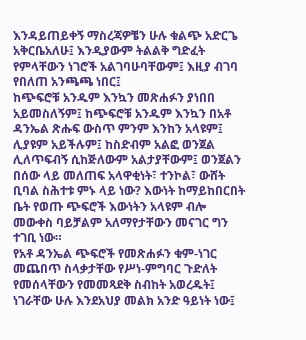እንዳይጠይቀኝ ማስረጃዎቼን ሁሉ ቁልጭ አድርጌ አቅርቤአለሁ፤ እንዲያውም ትልልቅ ግድፈት የምላቸውን ነገሮች አልገባሁባቸውም፤ እዚያ ብገባ የበለጠ አንጫጫ ነበር፤
ከጭፍሮቹ አንዱም እንኳን መጽሐፉን ያነበበ አይመስለኝም፤ ከጭፍሮቹ አንዱም እንኳን በአቶ ዳንኤል ጽሑፍ ውስጥ ምንም እንከን አላዩም፤ ሊያዩም አይችሉም፤ ከስድብም አልፎ ወንጀል ሊለጥፍብኝ ሲከጅለውም አልታያቸውም፤ ወንጀልን በሰው ላይ መለጠፍ አላዋቂነት፣ ተንኮል፣ ውሸት ቢባል ስሕተቱ ምኑ ላይ ነው? እውነት ከማይከበርበት ቤት የወጡ ጭፍሮች እውነትን አላዩም ብሎ መውቀስ ባይቻልም አለማየታቸውን መናገር ግን ተገቢ ነው።
የአቶ ዳንኤል ጭፍሮች የመጽሐፉን ቁም-ነገር መጨበጥ ስላቃታቸው የሥነ-ምግባር ጉድለት የመሰላቸውን የመመጻደቅ ስብከት አወረዱት፤ ነገራቸው ሁሉ እንደአህያ መልክ አንድ ዓይነት ነው፤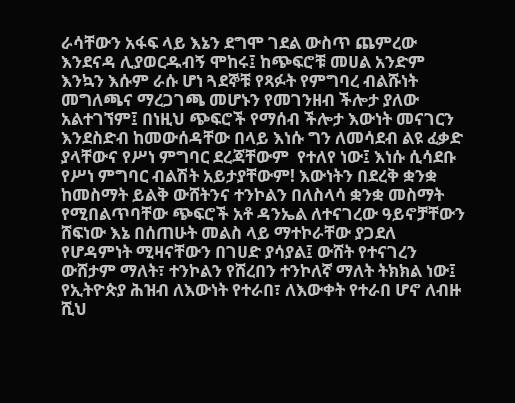ራሳቸውን አፋፍ ላይ እኔን ደግሞ ገደል ውስጥ ጨምረው እንደናዳ ሊያወርዱብኝ ሞከሩ፤ ከጭፍሮቹ መሀል አንድም እንኳን እሱም ራሱ ሆነ ጓደኞቹ የጻፉት የምግባረ ብልሹነት መግለጫና ማረጋገጫ መሆኑን የመገንዘብ ችሎታ ያለው አልተገኘም፤ በነዚህ ጭፍሮች የማሰብ ችሎታ እውነት መናገርን እንደስድብ ከመውሰዳቸው በላይ እነሱ ግን ለመሳደብ ልዩ ፈቃድ ያላቸውና የሥነ ምግባር ደረጃቸውም  የተለየ ነው፤ እነሱ ሲሳደቡ የሥነ ምግባር ብልሽት አይታያቸውም! እውነትን በደረቅ ቋንቋ ከመስማት ይልቅ ውሸትንና ተንኮልን በለስላሳ ቋንቋ መስማት የሚበልጥባቸው ጭፍሮች አቶ ዳንኤል ለተናገረው ዓይኖቻቸውን ሸፍነው እኔ በሰጠሁት መልስ ላይ ማተኮራቸው ያጋደለ የሆዳምነት ሚዛናቸውን በገሀድ ያሳያል፤ ውሸት የተናገረን ውሸታም ማለት፣ ተንኮልን የሸረበን ተንኮለኛ ማለት ትክክል ነው፤ የኢትዮጵያ ሕዝብ ለእውነት የተራበ፣ ለእውቀት የተራበ ሆኖ ለብዙ ሺህ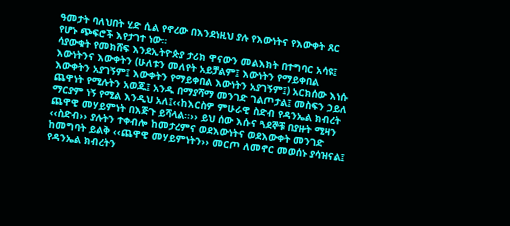ዓመታት ባለህበት ሂድ ሲል የኖረው በእንደነዚህ ያሉ የእውነትና የእውቀት ጸር የሆኑ ጭፍሮች እየታገተ ነው።
ሳያውቁት የመክሸፍ እንደኢትዮጵያ ታሪክ ዋናውን መልእክት በተግባር አሳዩ፤ እውነትንና እውቀትን (ሁለቱን መለየት አይቻልም፤ እውነትን የማይቀበል እውቀትን አያገኝም፤ እውቀትን የማይቀበል እውነትን አያገኝም፤) አርክሰው እነሱ ጨዋነት የሚሉትን አወጁ፤ አንዱ በማያሻማ መንገድ ገልጦታል፤ መስፍን ኃይለ ማርያም ነኝ የሚል እንዲህ አለ፤‹‹ከእርስዎ ምሁራዊ ስድብ የዳንኤል ክብረት ጨዋዊ መሃይምነት በእጅጉ ይሻላል፡፡›› ይህ ሰው እሱና ጓደኞቹ በያዙት ሚዛን ‹‹ስድብ›› ያሉትን ተቀብሎ ከመታረምና ወደእውነትና ወደእውቀት መንገድ ከመግባት ይልቅ ‹‹ጨዋዊ መሃይምነትን›› መርጦ ለመኖር መወሰኑ ያሳዝናል፤ የዳንኤል ክብረትን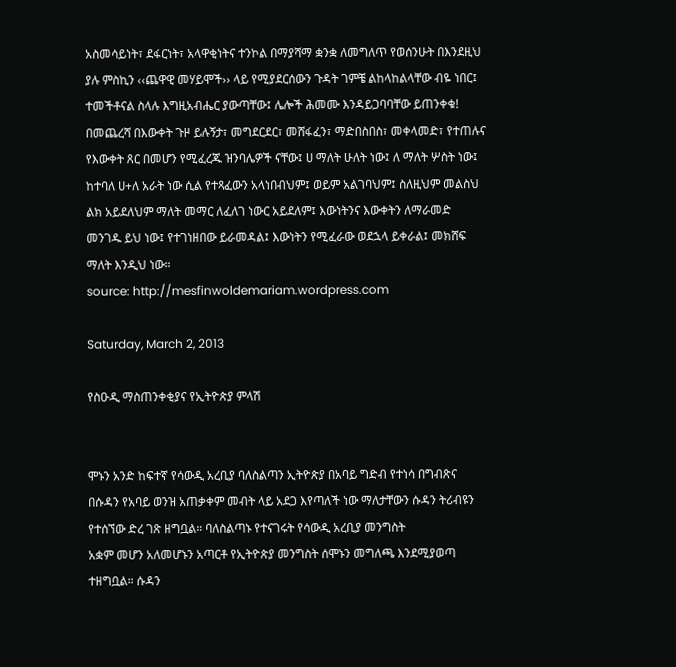አስመሳይነት፣ ደፋርነት፣ አላዋቂነትና ተንኮል በማያሻማ ቋንቋ ለመግለጥ የወሰንሁት በእንደዚህ ያሉ ምስኪን ‹‹ጨዋዊ መሃይሞች›› ላይ የሚያደርሰውን ጉዳት ገምቼ ልከላከልላቸው ብዬ ነበር፤ ተመችቶናል ስላሉ እግዚአብሔር ያውጣቸው፤ ሌሎች ሕመሙ እንዳይጋባባቸው ይጠንቀቁ!
በመጨረሻ በእውቀት ጉዞ ይሉኝታ፣ መግደርደር፣ መሸፋፈን፣ ማድበስበስ፣ መቀላመድ፣ የተጠሉና የእውቀት ጸር በመሆን የሚፈረጁ ዝንባሌዎች ናቸው፤ ሀ ማለት ሁለት ነው፤ ለ ማለት ሦስት ነው፤ ከተባለ ሀ+ለ አራት ነው ሲል የተጻፈውን አላነበብህም፤ ወይም አልገባህም፤ ስለዚህም መልስህ ልክ አይደለህም ማለት መማር ለፈለገ ነውር አይደለም፤ እውነትንና እውቀትን ለማራመድ መንገዱ ይህ ነው፤ የተገነዘበው ይራመዳል፤ እውነትን የሚፈራው ወደኋላ ይቀራል፤ መክሸፍ ማለት እንዲህ ነው።
source: http://mesfinwoldemariam.wordpress.com

Saturday, March 2, 2013

የስዑዲ ማስጠንቀቂያና የኢትዮጵያ ምላሽ


ሞኑን አንድ ከፍተኛ የሳውዲ አረቢያ ባለስልጣን ኢትዮጵያ በአባይ ግድብ የተነሳ በግብጽና በሱዳን የአባይ ወንዝ አጠቃቀም መብት ላይ አደጋ እየጣለች ነው ማለታቸውን ሱዳን ትሪብዩን የተሰኘው ድረ ገጽ ዘግቧል። ባለስልጣኑ የተናገሩት የሳውዲ አረቢያ መንግስት
አቋም መሆን አለመሆኑን አጣርቶ የኢትዮጵያ መንግስት ሰሞኑን መግለጫ እንደሚያወጣ ተዘግቧል። ሱዳን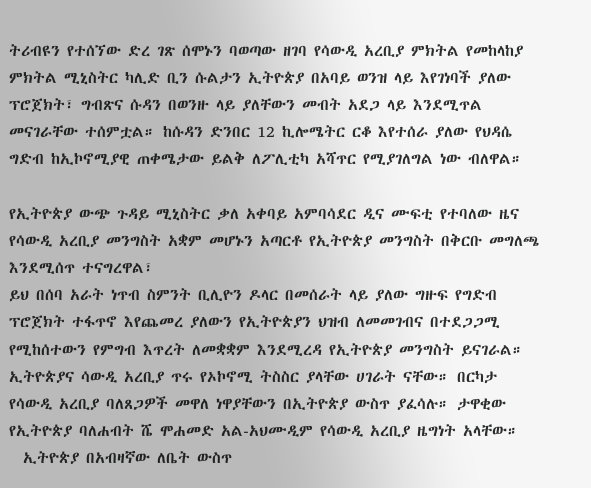ትሪብዩን የተሰኘው ድረ ገጽ ሰሞኑን ባወጣው ዘገባ የሳውዲ አረቢያ ምክትል የመከላከያ ምክትል ሚኒስትር ካሊድ ቢን ሱልታን ኢትዮጵያ በአባይ ወንዝ ላይ እየገነባች ያለው ፕሮጀክት፣ ግብጽና ሱዳን በወንዙ ላይ ያለቸውን መብት አደጋ ላይ እንደሚጥል መናገራቸው ተሰምቷል። ከሱዳን ድንበር 12 ኪሎሜትር ርቆ እየተሰራ ያለው የህዳሴ ግድብ ከኢኮኖሚያዊ ጠቀሜታው ይልቅ ለፖሊቲካ አሻጥር የሚያገለግል ነው ብለዋል።

የኢትዮጵያ ውጭ ጉዳይ ሚኒስትር ቃለ አቀባይ አምባሳደር ዲና ሙፍቲ የተባለው ዜና የሳውዲ አረቢያ መንግስት አቋም መሆኑን አጣርቶ የኢትዮጵያ መንግስት በቅርቡ መግለጫ እንደሚሰጥ ተናግረዋል፣
ይህ በሰባ አራት ነጥብ ስምንት ቢሊዮን ዶላር በመሰራት ላይ ያለው ግዙፍ የግድብ ፕሮጀክት ተፋጥኖ እየጨመረ ያለውን የኢትዮጵያን ህዝብ ለመመገብና በተደጋጋሚ የሚከሰተውን የምግብ እጥረት ለመቋቋም እንደሚረዳ የኢትዮጵያ መንግስት ይናገራል።
ኢትዮጵያና ሳውዲ አረቢያ ጥሩ የኦኮኖሚ ትስስር ያላቸው ሀገራት ናቸው። በርካታ የሳውዲ አረቢያ ባለጸጋዎች መዋለ ነዋያቸውን በኢትዮጵያ ውስጥ ያፈሳሉ። ታዋቂው የኢትዮጵያ ባለሐብት ሼ ሞሐመድ አል-አህሙዲም የሳውዲ አረቢያ ዜግነት አላቸው።
  ኢትዮጵያ በአብዛኛው ለቤት ውስጥ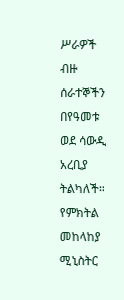ሥራዎች ብዙ ሰራተኞችን በየዓመቱ ወደ ሳውዲ አረቢያ ትልካለች። የምክትል መከላከያ ሚኒስትር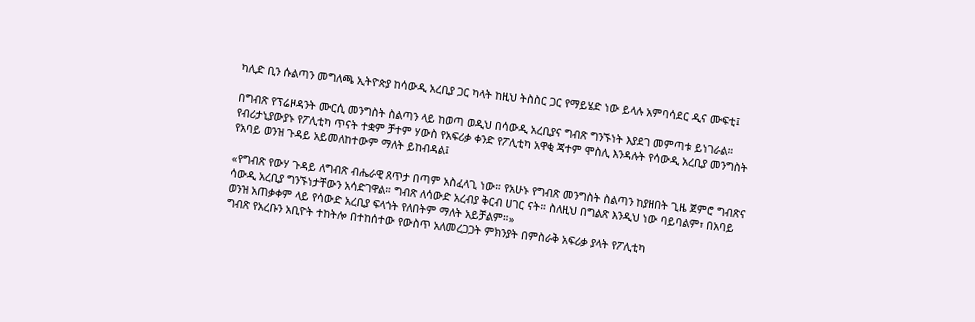ካሊድ ቢን ሱልጣን መግለጫ ኢትዮጵያ ከሳውዲ አረቢያ ጋር ካላት ከዚህ ትስስር ጋር የማይሄድ ነው ይላሉ አምባሳደር ዲና ሙፍቲ፤

በግብጽ የፕሬዞዳንት ሙርሲ መንግስት ስልጣን ላይ ከወጣ ወዲህ በሳውዲ አረቢያና ግብጽ ግንኙነት እያደገ መምጣቱ ይነገራል። የብሪታኒያውያኑ የፖሊቲካ ጥናት ተቋም ቻተም ሃውስ የአፍሪቃ ቀንድ የፖሊቲካ አዋቂ ጃተም ሞስሊ እንዳሉት የሳውዲ አረቢያ መንግስት የአባይ ወንዝ ጉዳይ አይመለከተውም ማለት ይከብዳል፤

«የግብጽ የውሃ ጉዳይ ለግብጽ ብሔራዊ ጸጥታ በጣም አስፈላጊ ነው። የአሁኑ የግብጽ መንግስት ስልጣን ከያዘበት ጊዜ ጀምሮ ግብጽና ሳውዲ አረቢያ ግንኙነታቸውን አሳድገዋል። ግብጽ ለሳውድ አረብያ ቅርብ ሀገር ናት። ስለዚህ በግልጽ እንዲህ ነው ባይባልም፣ በአባይ ወንዝ አጠቃቀም ላይ የሳውድ አረቢያ ፍላጎት የለበትም ማለት አይቻልም።»
ግብጽ የአረቡን አቢዮት ተከትሎ በተከሰተው የውስጥ አለመረጋጋት ምክንያት በምስራቅ አፍሪቃ ያላት የፖሊቲካ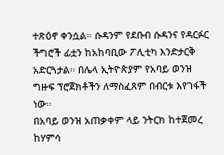ተጽዕኖ ቀንሷል። ሱዳንም የደቡብ ሱዳንና የዳርፉር ችግሮች ፊቷን ከአከባቢው ፖሊቲካ እንድታርቅ አድርጓታል። በሌላ ኢትዮጵያም የአባይ ወንዝ ግዙፍ ፕሮጀክቶችን ለማስፈጸም በብርቱ እየገፋች ነው።
በአባይ ወንዝ አጠቃቀም ላይ ንትርክ ከተጀመረ ከሃምሳ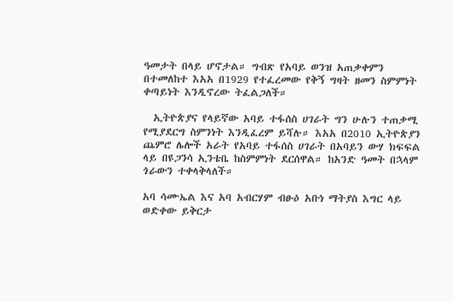ዓመታት በላይ ሆኖታል። ግብጽ የአባይ ወንዝ አጠቃቀምን በተመለከተ እአአ በ1929 የተፈረመው የቅኝ ግዛት ዘመን ስምምነት ቀጣይነት እንዲኖረው ትፈልጋለች።

  ኢትዮጵያና የላይኛው አባይ ተፋሰስ ሀገራት ግን ሁሉን ተጠቃሚ የሚያደርግ ስምንነት እንዲፈረም ይሻሉ። እአአ በ2010 ኢትዮጵያን ጨምሮ ሌሎች አራት የአባይ ተፋሰስ ሀገራት በአባይን ውሃ ክፍፍል ላይ በዩጋንሳ ኢንቴቤ ከስምምነት ደርሰዋል። ከአንድ ዓመት በኋላም ጎራውን ተቀላቅላለች።

አባ ሳሙኤል እና አባ አብርሃም ብፁዕ አቡነ ማትያስ እግር ላይ ወድቀው ይቅርታ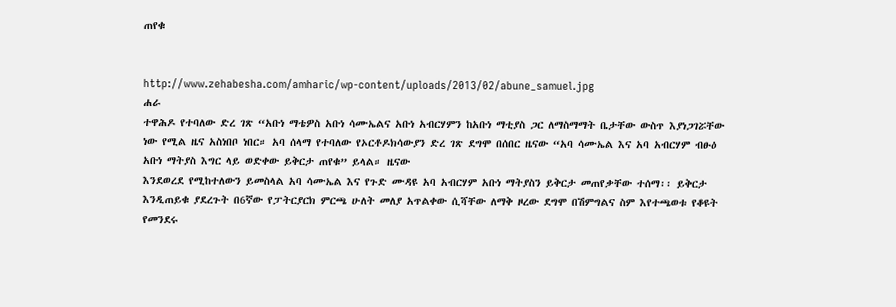ጠየቁ


http://www.zehabesha.com/amharic/wp-content/uploads/2013/02/abune_samuel.jpg
ሐራ
ተዋሕዶ የተባለው ድረ ገጽ “አቡነ ማቴዎስ አቡነ ሳሙኤልና አቡነ አብርሃምን ከአቡነ ማቲያስ ጋር ለማስማማት ቤታቸው ውስጥ እያነጋገሯቸው ነው የሚል ዜና አስነበቦ ነበር። አባ ሰላማ የተባለው የኦርቶዶክሳውያን ድረ ገጽ ደግሞ በሰበር ዜናው “አባ ሳሙኤል እና አባ አብርሃም ብፁዕ አቡነ ማትያስ እግር ላይ ወድቀው ይቅርታ ጠየቁ” ይላል። ዜናው
እንደወረደ የሚከተለውን ይመስላል አባ ሳሙኤል እና የጉድ ሙዳዩ አባ አብርሃም አቡነ ማትያስን ይቅርታ መጠየቃቸው ተሰማ፡፡ ይቅርታ እንዲጠይቁ ያደረጉት በ6ኛው የፓትርያርክ ምርጫ ሁለት መለያ አጥልቀው ሲሻቸው ለማቅ ዞረው ደግሞ በሽምግልና ስም እየተጫወቱ የቆዩት የመንደሩ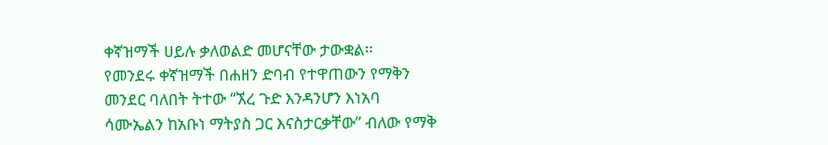ቀኛዝማች ሀይሉ ቃለወልድ መሆናቸው ታውቋል፡፡
የመንደሩ ቀኛዝማች በሐዘን ድባብ የተዋጠውን የማቅን መንደር ባለበት ትተው “ኧረ ጉድ እንዳንሆን እነአባ ሳሙኤልን ከአቡነ ማትያስ ጋር እናስታርቃቸው” ብለው የማቅ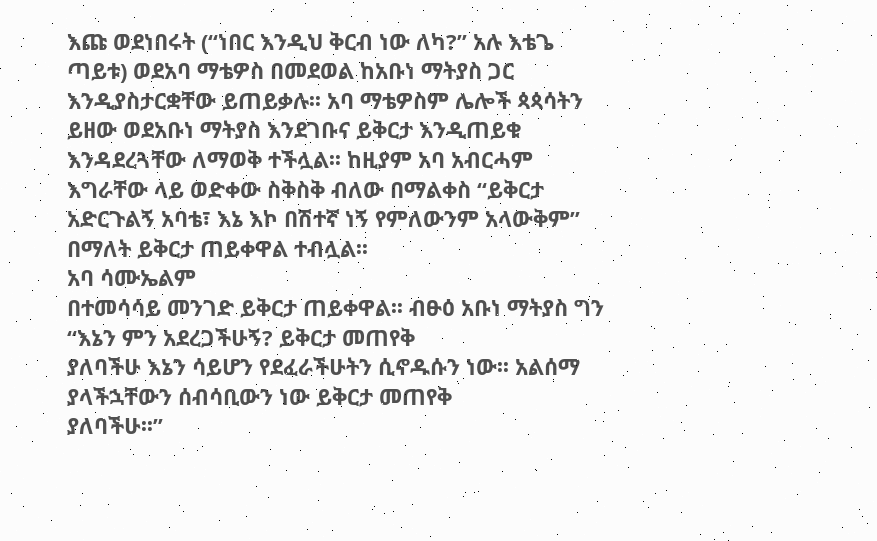እጩ ወደነበሩት (“ነበር እንዲህ ቅርብ ነው ለካ?” አሉ እቴጌ ጣይቱ) ወደአባ ማቴዎስ በመደወል ከአቡነ ማትያስ ጋር እንዲያስታርቋቸው ይጠይቃሉ፡፡ አባ ማቴዎስም ሌሎች ጳጳሳትን ይዘው ወደአቡነ ማትያስ እንደገቡና ይቅርታ እንዲጠይቁ እንዳደረጓቸው ለማወቅ ተችሏል፡፡ ከዚያም አባ አብርሓም እግራቸው ላይ ወድቀው ስቅስቅ ብለው በማልቀስ “ይቅርታ አድርጉልኝ አባቴ፣ እኔ እኮ በሽተኛ ነኝ የምለውንም አላውቅም” በማለት ይቅርታ ጠይቀዋል ተብሏል፡፡
አባ ሳሙኤልም
በተመሳሳይ መንገድ ይቅርታ ጠይቀዋል፡፡ ብፁዕ አቡነ ማትያስ ግን “እኔን ምን አደረጋችሁኝ? ይቅርታ መጠየቅ
ያለባችሁ እኔን ሳይሆን የደፈራችሁትን ሲኖዱሱን ነው፡፡ አልሰማ ያላችኋቸውን ሰብሳቢውን ነው ይቅርታ መጠየቅ
ያለባችሁ፡፡”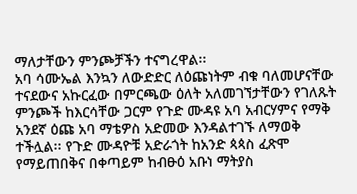ማለታቸውን ምንጮቻችን ተናግረዋል፡፡
አባ ሳሙኤል እንኳን ለውድድር ለዕጩነትም ብቁ ባለመሆናቸው ተናደውና አኩርፈው በምርጫው ዕለት አለመገኘታቸውን የገለጹት ምንጮች ከእርሳቸው ጋርም የጉድ ሙዳዩ አባ አብርሃምና የማቅ አንደኛ ዕጩ አባ ማቴዎስ አድመው እንዳልተገኙ ለማወቅ ተችሏል፡፡ የጉድ ሙዳዮቹ አድራጎት ከአንድ ጳጳስ ፈጽሞ የማይጠበቅና በቀጣይም ከብፁዕ አቡነ ማትያስ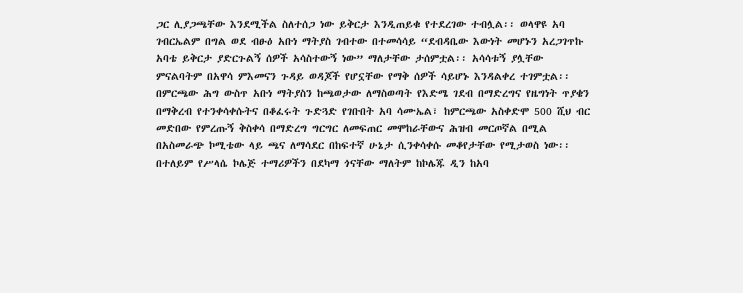ጋር ሊያጋጫቸው እንደሚችል ስለተሰጋ ነው ይቅርታ እንዲጠይቁ የተደረገው ተብሏል፡፡ ወላዋዩ አባ ገብርኤልም በግል ወደ ብፁዕ አቡነ ማትያስ ገብተው በተመሳሳይ “ደብዳቤው እውነት መሆኑን አረጋገጥኩ አባቴ ይቅርታ ያድርጉልኝ ሰዎች አሳስተውኝ ነው” ማለታቸው ታሰምቷል፡፡ አሳሳቱኝ ያሏቸው ምናልባትም በአዋሳ ምእመናን ጉዳይ ወዳጆች የሆኗቸው የማቅ ሰዎች ሳይሆኑ እንዳልቀረ ተገምቷል፡፡
በምርጫው ሕግ ውስጥ አቡነ ማትያስን ከጫወታው ለማስወጣት የእድሜ ገደብ በማድረግና የዜግነት ጥያቄን በማቅረብ የተንቀሳቀሱትና በቆፈሩት ጉድጓድ የገቡበት አባ ሳሙኤል፣ ከምርጫው አስቀድሞ 500 ሺህ ብር መድበው የምረጡኝ ቅስቀሳ በማድረግ ግርግር ለመፍጠር መሞከራቸውና ሕዝብ መርጦኛል በሚል በአስመራጭ ኮሚቴው ላይ ጫና ለማሳደር በከፍተኛ ሁኔታ ሲንቀሳቀሱ መቆየታቸው የሚታወስ ነው፡፡ በተለይም የሥላሴ ኮሌጅ ተማሪዎችን በደካማ ጎናቸው ማለትም ከኮሌጁ ዲን ከአባ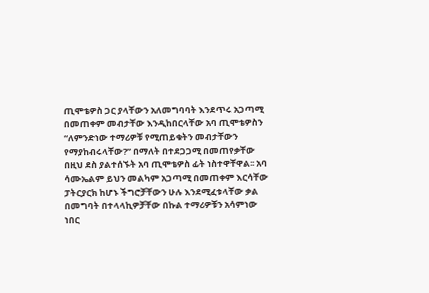ጢሞቴዎስ ጋር ያላቸውን አለመግባባት እንደጥሩ አጋጣሚ በመጠቀም መብታቸው እንዲከበርላቸው አባ ጢሞቴዎስን “ለምንድነው ተማሪዎቹ የሚጠይቁትን መብታቸውን የማያከብሩላቸው?” በማለት በተደጋጋሚ በመጠየቃቸው በዚህ ደስ ያልተሰኙት አባ ጢሞቴዎስ ፊት ነስተዋቸዋል፡፡ አባ ሳሙኤልም ይህን መልካም አጋጣሚ በመጠቀም እርሳቸው ፓትርያርክ ከሆኑ ችግሮቻቸውን ሁሉ እንደሚፈቱላቸው ቃል በመግባት በተላላኪዎቻቸው በኩል ተማሪዎቹን አሳምነው ነበር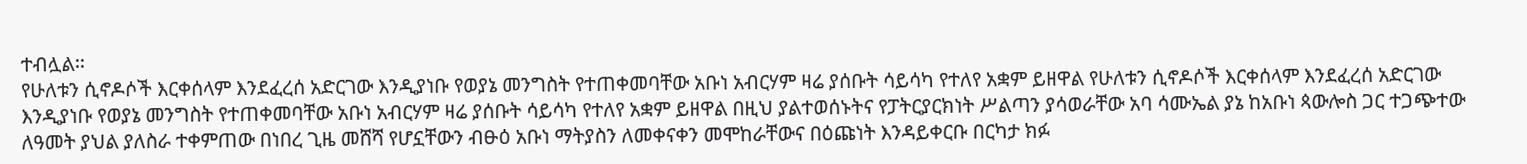ተብሏል፡፡
የሁለቱን ሲኖዶሶች እርቀሰላም እንደፈረሰ አድርገው እንዲያነቡ የወያኔ መንግስት የተጠቀመባቸው አቡነ አብርሃም ዛሬ ያሰቡት ሳይሳካ የተለየ አቋም ይዘዋል የሁለቱን ሲኖዶሶች እርቀሰላም እንደፈረሰ አድርገው እንዲያነቡ የወያኔ መንግስት የተጠቀመባቸው አቡነ አብርሃም ዛሬ ያሰቡት ሳይሳካ የተለየ አቋም ይዘዋል በዚህ ያልተወሰኑትና የፓትርያርክነት ሥልጣን ያሳወራቸው አባ ሳሙኤል ያኔ ከአቡነ ጳውሎስ ጋር ተጋጭተው ለዓመት ያህል ያለስራ ተቀምጠው በነበረ ጊዜ መሸሻ የሆኗቸውን ብፁዕ አቡነ ማትያስን ለመቀናቀን መሞከራቸውና በዕጩነት እንዳይቀርቡ በርካታ ክፉ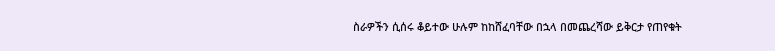ስራዎችን ሲሰሩ ቆይተው ሁሉም ከከሸፈባቸው በኋላ በመጨረሻው ይቅርታ የጠየቁት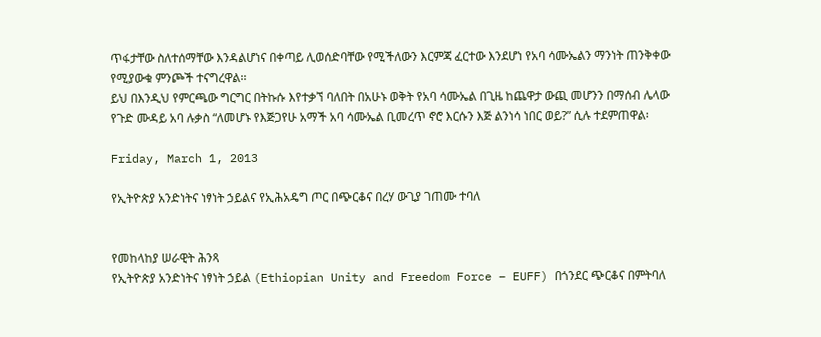ጥፋታቸው ስለተሰማቸው እንዳልሆነና በቀጣይ ሊወሰድባቸው የሚችለውን እርምጃ ፈርተው እንደሆነ የአባ ሳሙኤልን ማንነት ጠንቅቀው የሚያውቁ ምንጮች ተናግረዋል፡፡
ይህ በእንዲህ የምርጫው ግርግር በትኩሱ እየተቃኘ ባለበት በአሁኑ ወቅት የአባ ሳሙኤል በጊዜ ከጨዋታ ውጪ መሆንን በማሰብ ሌላው የጉድ ሙዳይ አባ ሉቃስ “ለመሆኑ የእጅጋየሁ አማች አባ ሳሙኤል ቢመረጥ ኖሮ እርሱን እጅ ልንነሳ ነበር ወይ?” ሲሉ ተደምጠዋል፡

Friday, March 1, 2013

የኢትዮጵያ አንድነትና ነፃነት ኃይልና የኢሕአዴግ ጦር በጭርቆና በረሃ ውጊያ ገጠሙ ተባለ


የመከላከያ ሠራዊት ሕንጻ
የኢትዮጵያ አንድነትና ነፃነት ኃይል (Ethiopian Unity and Freedom Force – EUFF) በጎንደር ጭርቆና በምትባለ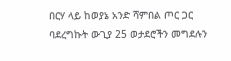በርሃ ላይ ከወያኔ አንድ ሻምበል ጦር ጋር ባደረግኩት ውጊያ 25 ወታደሮችን መግደሉን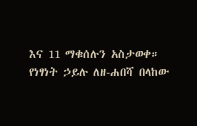እና 11 ማቁሰሉን አስታወቀ።
የነፃነት ኃይሉ ለዘ-ሐበሻ በላከው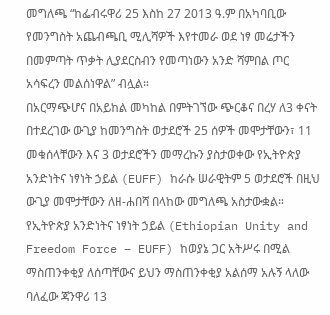መግለጫ “ከፌብሩዋሪ 25 እስከ 27 2013 ዓ.ም በአካባቢው የመንግስት አጨብጫቢ ሚሊሻዎች እየተመራ ወደ ነፃ መሬታችን በመምጣት ጥቃት ሊያደርስብን የመጣነውን አንድ ሻምበል ጦር አሳፍረን መልሰነዋል” ብሏል።
በአርማጭሆና በአይከል መካከል በምትገኘው ጭርቆና በረሃ ለ3 ቀናት በተደረገው ውጊያ ከመንግስት ወታደሮች 25 ሰዎች መሞታቸውን፣ 11 መቁሰላቸውን እና 3 ወታደሮችን መማረኩን ያስታወቀው የኢትዮጵያ አንድነትና ነፃነት ኃይል (EUFF) ከራሱ ሠራዊትም 5 ወታደሮች በዚህ ውጊያ መሞታቸውን ለዘ-ሐበሻ በላከው መግለጫ አስታውቋል።
የኢትዮጵያ አንድነትና ነፃነት ኃይል (Ethiopian Unity and Freedom Force – EUFF) ከወያኔ ጋር አትሥሩ በሚል ማስጠንቀቂያ ለሰጣቸውና ይህን ማስጠንቀቂያ አልሰማ አሉኝ ላለው ባለፈው ጃንዋሪ 13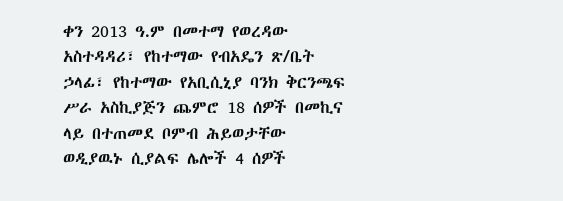ቀን 2013 ዓ.ም በመተማ የወረዳው አስተዳዳሪ፣ የከተማው የብአዴን ጽ/ቤት ኃላፊ፣ የከተማው የአቢሲኒያ ባንክ ቅርንጫፍ ሥራ አስኪያጅን ጨምሮ 18 ሰዎች በመኪና ላይ በተጠመደ ቦምብ ሕይወታቸው ወዲያዉኑ ሲያልፍ ሌሎች 4 ሰዎች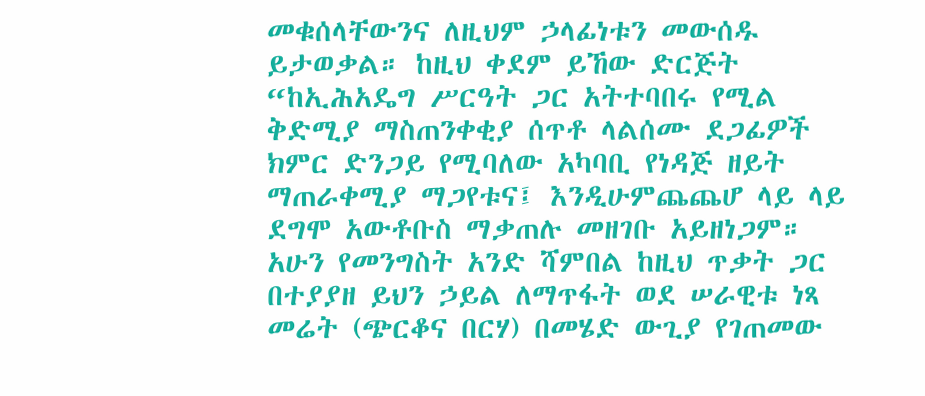መቁሰላቸውንና ለዚህም ኃላፊነቱን መውሰዱ ይታወቃል። ከዚህ ቀደም ይኸው ድርጅት “ከኢሕአዴግ ሥርዓት ጋር አትተባበሩ የሚል ቅድሚያ ማስጠንቀቂያ ሰጥቶ ላልሰሙ ደጋፊዎች ክምር ድንጋይ የሚባለው አካባቢ የነዳጅ ዘይት ማጠራቀሚያ ማጋየቱና፤ እንዲሁምጨጨሆ ላይ ላይ ደግሞ አውቶቡስ ማቃጠሉ መዘገቡ አይዘነጋም። አሁን የመንግስት አንድ ሻምበል ከዚህ ጥቃት ጋር በተያያዘ ይህን ኃይል ለማጥፋት ወደ ሠራዊቱ ነጻ መሬት (ጭርቆና በርሃ) በመሄድ ውጊያ የገጠመው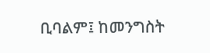ቢባልም፤ ከመንግስት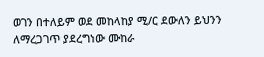ወገን በተለይም ወደ መከላከያ ሚ/ር ደውለን ይህንን ለማረጋገጥ ያደረግነው ሙከራ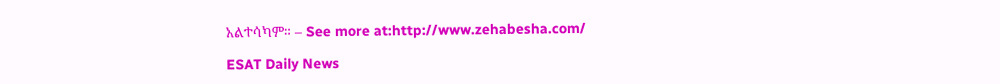አልተሳካም። – See more at:http://www.zehabesha.com/

ESAT Daily News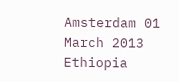Amsterdam 01 March 2013 Ethiopia